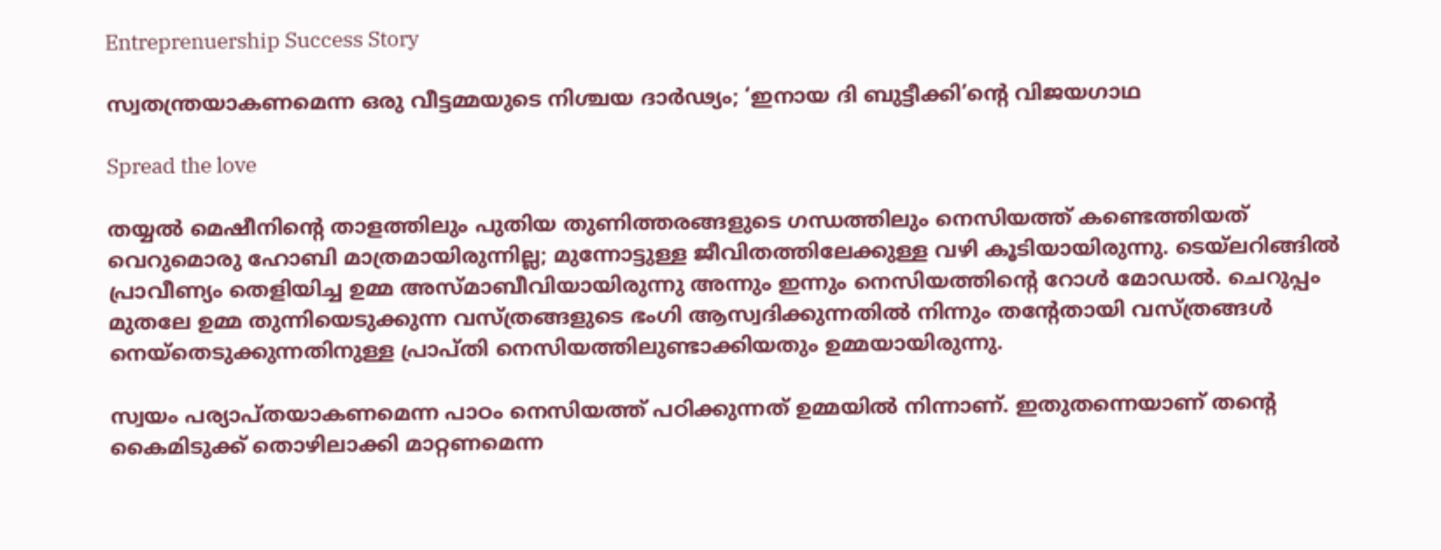Entreprenuership Success Story

സ്വതന്ത്രയാകണമെന്ന ഒരു വീട്ടമ്മയുടെ നിശ്ചയ ദാര്‍ഢ്യം; ‘ഇനായ ദി ബുട്ടീക്കി’ന്റെ വിജയഗാഥ

Spread the love

തയ്യല്‍ മെഷീനിന്റെ താളത്തിലും പുതിയ തുണിത്തരങ്ങളുടെ ഗന്ധത്തിലും നെസിയത്ത് കണ്ടെത്തിയത് വെറുമൊരു ഹോബി മാത്രമായിരുന്നില്ല; മുന്നോട്ടുള്ള ജീവിതത്തിലേക്കുള്ള വഴി കൂടിയായിരുന്നു. ടെയ്‌ലറിങ്ങില്‍ പ്രാവീണ്യം തെളിയിച്ച ഉമ്മ അസ്മാബീവിയായിരുന്നു അന്നും ഇന്നും നെസിയത്തിന്റെ റോള്‍ മോഡല്‍. ചെറുപ്പം മുതലേ ഉമ്മ തുന്നിയെടുക്കുന്ന വസ്ത്രങ്ങളുടെ ഭംഗി ആസ്വദിക്കുന്നതില്‍ നിന്നും തന്റേതായി വസ്ത്രങ്ങള്‍ നെയ്‌തെടുക്കുന്നതിനുള്ള പ്രാപ്തി നെസിയത്തിലുണ്ടാക്കിയതും ഉമ്മയായിരുന്നു.

സ്വയം പര്യാപ്തയാകണമെന്ന പാഠം നെസിയത്ത് പഠിക്കുന്നത് ഉമ്മയില്‍ നിന്നാണ്. ഇതുതന്നെയാണ് തന്റെ കൈമിടുക്ക് തൊഴിലാക്കി മാറ്റണമെന്ന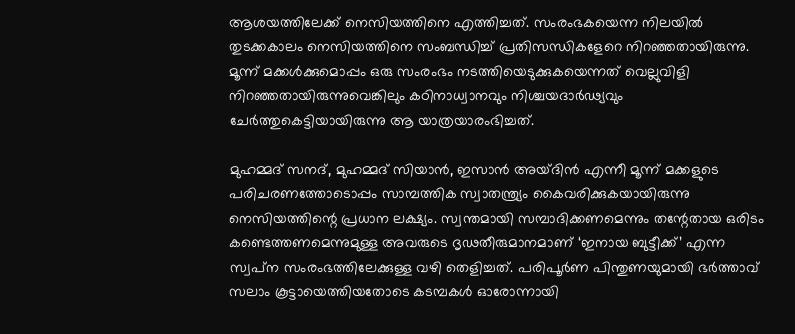ആശയത്തിലേക്ക് നെസിയത്തിനെ എത്തിച്ചത്. സംരംഭകയെന്ന നിലയില്‍ തുടക്കകാലം നെസിയത്തിനെ സംബന്ധിച്ച് പ്രതിസന്ധികളേറെ നിറഞ്ഞതായിരുന്നു. മൂന്ന് മക്കള്‍ക്കുമൊപ്പം ഒരു സംരംഭം നടത്തിയെടുക്കുകയെന്നത് വെല്ലുവിളി നിറഞ്ഞതായിരുന്നുവെങ്കിലും കഠിനാധ്വാനവും നിശ്ചയദാര്‍ഢ്യവും ചേര്‍ത്തുകെട്ടിയായിരുന്നു ആ യാത്രയാരംഭിച്ചത്.

മുഹമ്മദ് സനദ്, മുഹമ്മദ് സിയാന്‍, ഇസാന്‍ അയ്ദിന്‍ എന്നീ മൂന്ന് മക്കളുടെ പരിചരണത്തോടൊപ്പം സാമ്പത്തിക സ്വാതന്ത്ര്യം കൈവരിക്കുകയായിരുന്നു നെസിയത്തിന്റെ പ്രധാന ലക്ഷ്യം. സ്വന്തമായി സമ്പാദിക്കണമെന്നും തന്റേതായ ഒരിടം കണ്ടെത്തണമെന്നുമുള്ള അവരുടെ ദൃഢതീരുമാനമാണ് ‘ഇനായ ബുട്ടീക്ക്’ എന്ന സ്വപ്‌ന സംരംഭത്തിലേക്കുള്ള വഴി തെളിച്ചത്. പരിപൂര്‍ണ പിന്തുണയുമായി ഭര്‍ത്താവ് സലാം കൂട്ടായെത്തിയതോടെ കടമ്പകള്‍ ഓരോന്നായി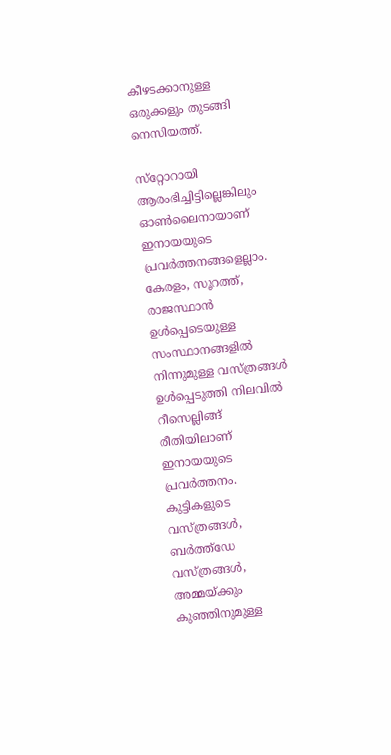കീഴടക്കാനുള്ള ഒരുക്കളും തുടങ്ങി നെസിയത്ത്.

സ്‌റ്റോറായി ആരംഭിച്ചിട്ടില്ലെങ്കിലും ഓണ്‍ലൈനായാണ് ഇനായയുടെ പ്രവര്‍ത്തനങ്ങളെല്ലാം. കേരളം, സൂറത്ത്, രാജസ്ഥാന്‍ ഉള്‍പ്പെടെയുള്ള സംസ്ഥാനങ്ങളില്‍ നിന്നുമുള്ള വസ്ത്രങ്ങള്‍ ഉള്‍പ്പെടുത്തി നിലവില്‍ റീസെല്ലിങ്ങ് രീതിയിലാണ് ഇനായയുടെ പ്രവര്‍ത്തനം. കുട്ടികളുടെ വസ്ത്രങ്ങള്‍, ബര്‍ത്ത്‌ഡേ വസ്ത്രങ്ങള്‍, അമ്മയ്ക്കും കുഞ്ഞിനുമുള്ള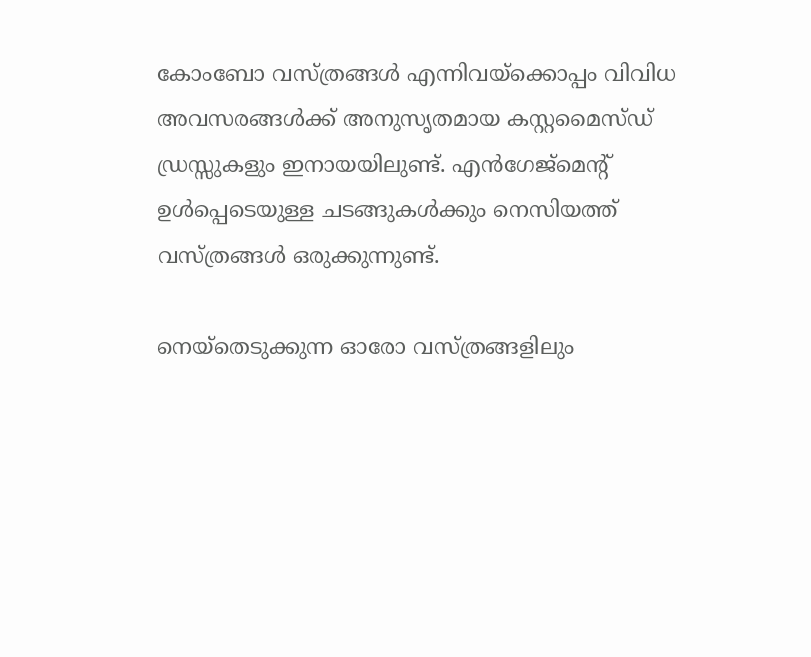കോംബോ വസ്ത്രങ്ങള്‍ എന്നിവയ്‌ക്കൊപ്പം വിവിധ അവസരങ്ങള്‍ക്ക് അനുസൃതമായ കസ്റ്റമൈസ്ഡ് ഡ്രസ്സുകളും ഇനായയിലുണ്ട്. എന്‍ഗേജ്‌മെന്റ് ഉള്‍പ്പെടെയുള്ള ചടങ്ങുകള്‍ക്കും നെസിയത്ത് വസ്ത്രങ്ങള്‍ ഒരുക്കുന്നുണ്ട്.

നെയ്‌തെടുക്കുന്ന ഓരോ വസ്ത്രങ്ങളിലും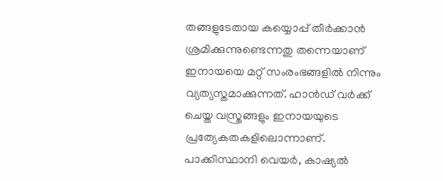തങ്ങളുടേതായ കയ്യൊപ്പ് തീര്‍ക്കാന്‍ ശ്രമിക്കുന്നുണ്ടെന്നതു തന്നെയാണ് ഇനായയെ മറ്റ് സംരംഭങ്ങളില്‍ നിന്നും വ്യത്യസ്തമാക്കുന്നത്. ഹാന്‍ഡ് വര്‍ക്ക് ചെയ്ത വസ്ത്രങ്ങളും ഇനായയുടെ പ്രത്യേകതകളിലൊന്നാണ്. പാക്കിസ്ഥാനി വെയര്‍, കാഷ്യല്‍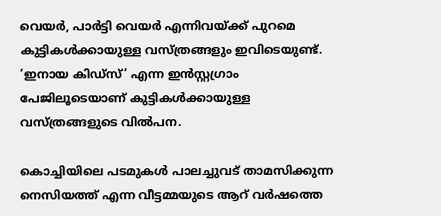വെയര്‍, പാര്‍ട്ടി വെയര്‍ എന്നിവയ്ക്ക് പുറമെ കുട്ടികള്‍ക്കായുള്ള വസ്ത്രങ്ങളും ഇവിടെയുണ്ട്. ‘ഇനായ കിഡ്‌സ്’ എന്ന ഇന്‍സ്റ്റഗ്രാം പേജിലൂടെയാണ് കുട്ടികള്‍ക്കായുള്ള വസ്ത്രങ്ങളുടെ വില്‍പന.

കൊച്ചിയിലെ പടമുകള്‍ പാലച്ചുവട് താമസിക്കുന്ന നെസിയത്ത് എന്ന വീട്ടമ്മയുടെ ആറ് വര്‍ഷത്തെ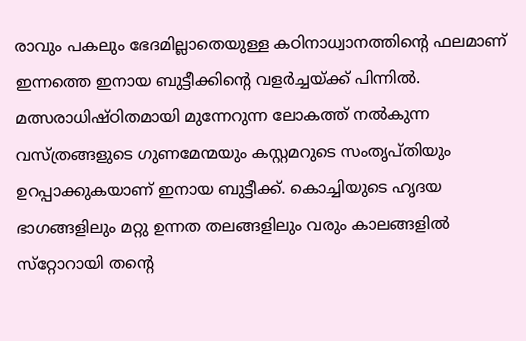രാവും പകലും ഭേദമില്ലാതെയുള്ള കഠിനാധ്വാനത്തിന്റെ ഫലമാണ് ഇന്നത്തെ ഇനായ ബുട്ടീക്കിന്റെ വളര്‍ച്ചയ്ക്ക് പിന്നില്‍. മത്സരാധിഷ്ഠിതമായി മുന്നേറുന്ന ലോകത്ത് നല്‍കുന്ന വസ്ത്രങ്ങളുടെ ഗുണമേന്മയും കസ്റ്റമറുടെ സംതൃപ്തിയും ഉറപ്പാക്കുകയാണ് ഇനായ ബുട്ടീക്ക്. കൊച്ചിയുടെ ഹൃദയ ഭാഗങ്ങളിലും മറ്റു ഉന്നത തലങ്ങളിലും വരും കാലങ്ങളില്‍ സ്‌റ്റോറായി തന്റെ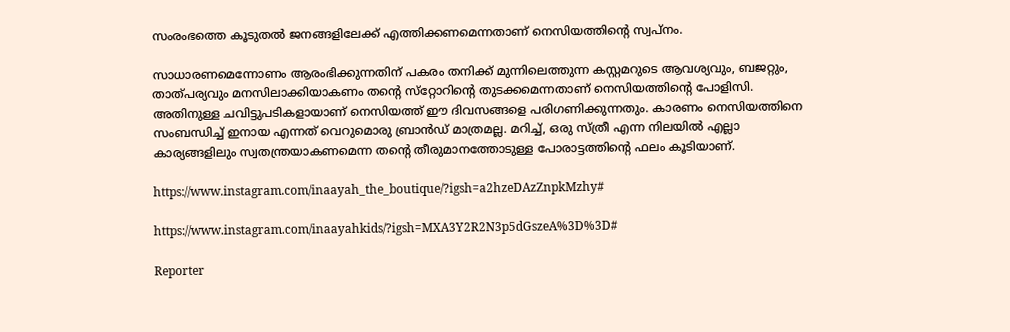സംരംഭത്തെ കൂടുതല്‍ ജനങ്ങളിലേക്ക് എത്തിക്കണമെന്നതാണ് നെസിയത്തിന്റെ സ്വപ്‌നം.

സാധാരണമെന്നോണം ആരംഭിക്കുന്നതിന് പകരം തനിക്ക് മുന്നിലെത്തുന്ന കസ്റ്റമറുടെ ആവശ്യവും, ബജറ്റും, താത്പര്യവും മനസിലാക്കിയാകണം തന്റെ സ്‌റ്റോറിന്റെ തുടക്കമെന്നതാണ് നെസിയത്തിന്റെ പോളിസി. അതിനുള്ള ചവിട്ടുപടികളായാണ് നെസിയത്ത് ഈ ദിവസങ്ങളെ പരിഗണിക്കുന്നതും. കാരണം നെസിയത്തിനെ സംബന്ധിച്ച് ഇനായ എന്നത് വെറുമൊരു ബ്രാന്‍ഡ് മാത്രമല്ല. മറിച്ച്, ഒരു സ്ത്രീ എന്ന നിലയില്‍ എല്ലാ കാര്യങ്ങളിലും സ്വതന്ത്രയാകണമെന്ന തന്റെ തീരുമാനത്തോടുള്ള പോരാട്ടത്തിന്റെ ഫലം കൂടിയാണ്.

https://www.instagram.com/inaayah_the_boutique/?igsh=a2hzeDAzZnpkMzhy#

https://www.instagram.com/inaayahkids/?igsh=MXA3Y2R2N3p5dGszeA%3D%3D#

Reporter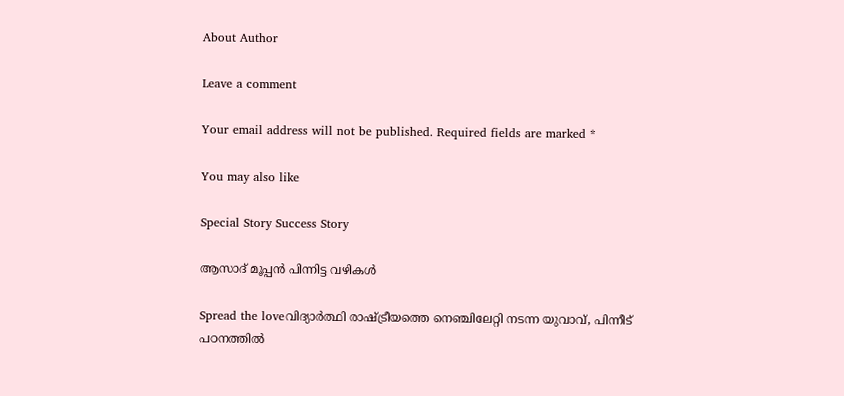About Author

Leave a comment

Your email address will not be published. Required fields are marked *

You may also like

Special Story Success Story

ആസാദ് മൂപ്പന്‍ പിന്നിട്ട വഴികള്‍

Spread the loveവിദ്യാര്‍ത്ഥി രാഷ്ട്രീയത്തെ നെഞ്ചിലേറ്റി നടന്ന യുവാവ്, പിന്നീട് പഠനത്തില്‍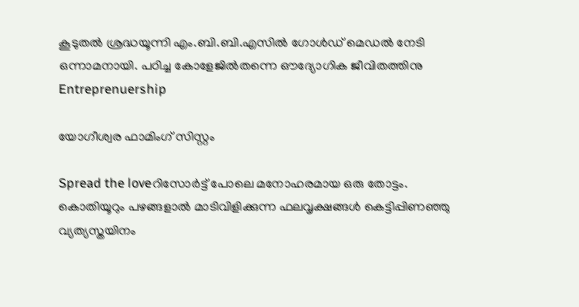കൂടുതല്‍ ശ്രദ്ധയൂന്നി എം.ബി.ബി.എസില്‍ ഗോള്‍ഡ് മെഡല്‍ നേടി ഒന്നാമനായി. പഠിച്ച കോളേജില്‍തന്നെ ഔദ്യോഗിക ജീവിതത്തിനു
Entreprenuership

യോഗീശ്വര ഫാമിംഗ് സിസ്റ്റം

Spread the loveറിസോര്‍ട്ട് പോലെ മനോഹരമായ ഒരു തോട്ടം. കൊതിയൂറും പഴങ്ങളാല്‍ മാടിവിളിക്കുന്ന ഫലവൃക്ഷങ്ങള്‍ കെട്ടിപ്പിണഞ്ഞു വ്യത്യസ്തയിനം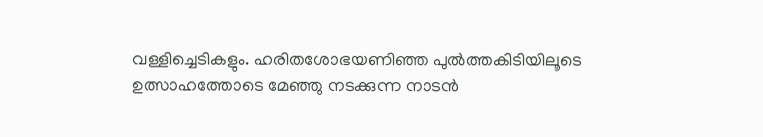വള്ളിച്ചെടികളും. ഹരിതശോഭയണിഞ്ഞ പുല്‍ത്തകിടിയിലൂടെ ഉത്സാഹത്തോടെ മേഞ്ഞു നടക്കുന്ന നാടന്‍